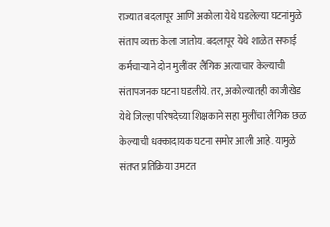राज्यात बदलापूर आणि अकोला येथे घडलेल्या घटनांमुळे संताप व्यक्त केला जातोय. बदलापूर येथे शाळेत सफाई कर्मचाऱ्याने दोन मुलींवर लैंगिक अत्याचार केल्याची संतापजनक घटना घडलीये. तर, अकोल्यातही काजीखेड येथे जिल्हा परिषदेच्या शिक्षकाने सहा मुलींचा लैंगिक छळ केल्याची धक्कादायक घटना समोर आली आहे. यामुळे संतप्त प्रतिक्रिया उमटत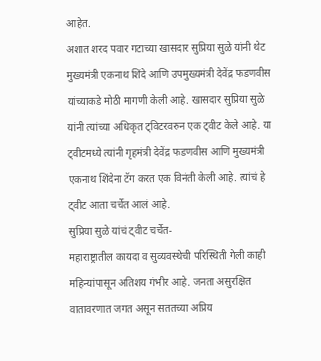आहेत.
अशात शरद पवार गटाच्या खासदार सुप्रिया सुळे यांनी थेट मुख्यमंत्री एकनाथ शिंदे आणि उपमुख्यमंत्री देवेंद्र फडणवीस यांच्याकडे मोठी मागणी केली आहे. खासदार सुप्रिया सुळे यांनी त्यांच्या अधिकृत ट्विटरवरुन एक ट्वीट केले आहे. या ट्वीटमध्ये त्यांनी गृहमंत्री देवेंद्र फडणवीस आणि मुख्यमंत्री एकनाथ शिंदेना टॅग करत एक विनंती केली आहे. त्यांचं हे ट्वीट आता चर्चेत आलं आहे.
सुप्रिया सुळे यांचं ट्वीट चर्चेत-
महाराष्ट्रातील कायदा व सुव्यवस्थेची परिस्थिती गेली काही महिन्यांपासून अतिशय गंभीर आहे. जनता असुरक्षित वातावरणात जगत असून सततच्या अप्रिय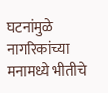घटनांमुळे नागरिकांच्या मनामध्ये भीतीचे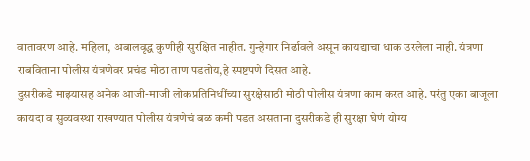वातावरण आहे. महिला, अबालवृद्ध कुणीही सुरक्षित नाहीत. गुन्हेगार निर्ढावले असून कायद्याचा धाक उरलेला नाही. यंत्रणा राबविताना पोलीस यंत्रणेवर प्रचंड मोठा ताण पडतोय,हे स्पष्टपणे दिसत आहे.
दुसरीकडे माझ्यासह अनेक आजी-माजी लोकप्रतिनिधींच्या सुरक्षेसाठी मोठी पोलीस यंत्रणा काम करत आहे. परंतु एका बाजूला कायदा व सुव्यवस्था राखण्यात पोलीस यंत्रणेचं बळ कमी पडत असताना दुसरीकडे ही सुरक्षा घेणं योग्य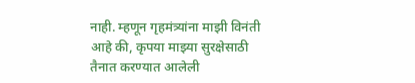नाही. म्हणून गृहमंत्र्यांना माझी विनंती आहे की, कृपया माझ्या सुरक्षेसाठी तैनात करण्यात आलेली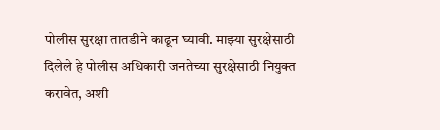पोलीस सुरक्षा तातडीने काढून घ्यावी. माझ्या सुरक्षेसाठी दिलेले हे पोलीस अधिकारी जनतेच्या सुरक्षेसाठी नियुक्त करावेत, अशी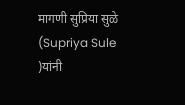मागणी सुप्रिया सुळे (Supriya Sule )यांनी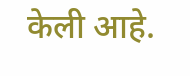केली आहे.